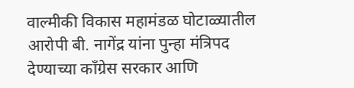वाल्मीकी विकास महामंडळ घोटाळ्यातील आरोपी बी. नागेंद्र यांना पुन्हा मंत्रिपद देण्याच्या काँग्रेस सरकार आणि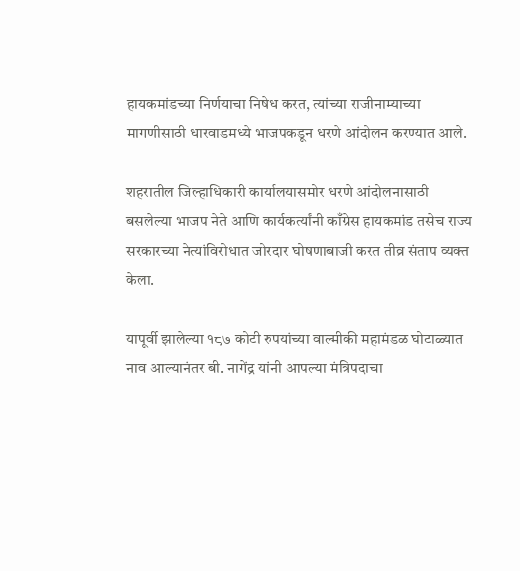हायकमांडच्या निर्णयाचा निषेध करत, त्यांच्या राजीनाम्याच्या मागणीसाठी धारवाडमध्ये भाजपकडून धरणे आंदोलन करण्यात आले.

शहरातील जिल्हाधिकारी कार्यालयासमोर धरणे आंदोलनासाठी बसलेल्या भाजप नेते आणि कार्यकर्त्यांनी काँग्रेस हायकमांड तसेच राज्य सरकारच्या नेत्यांविरोधात जोरदार घोषणाबाजी करत तीव्र संताप व्यक्त केला.

यापूर्वी झालेल्या १८७ कोटी रुपयांच्या वाल्मीकी महामंडळ घोटाळ्यात नाव आल्यानंतर बी. नागेंद्र यांनी आपल्या मंत्रिपदाचा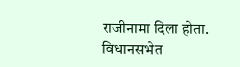राजीनामा दिला होता. विधानसभेत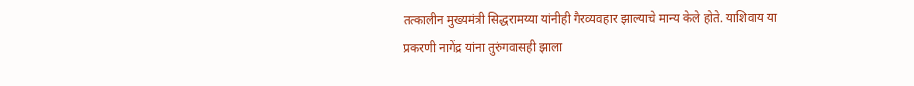तत्कालीन मुख्यमंत्री सिद्धरामय्या यांनीही गैरव्यवहार झाल्याचे मान्य केले होते. याशिवाय या प्रकरणी नागेंद्र यांना तुरुंगवासही झाला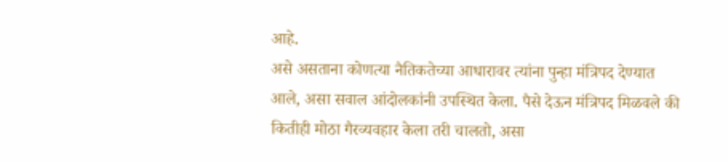आहे.
असे असताना कोणत्या नैतिकतेच्या आधारावर त्यांना पुन्हा मंत्रिपद देण्यात आले, असा सवाल आंदोलकांनी उपस्थित केला. पैसे देऊन मंत्रिपद मिळवले की कितीही मोठा गैरव्यवहार केला तरी चालतो, असा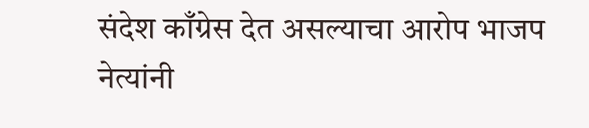संदेश काँग्रेस देत असल्याचा आरोप भाजप नेत्यांनी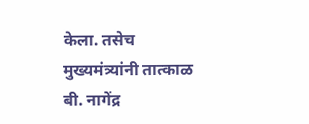केला. तसेच मुख्यमंत्र्यांनी तात्काळ बी. नागेंद्र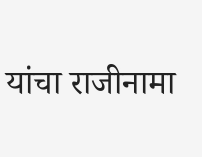यांचा राजीनामा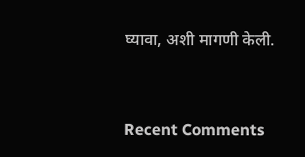घ्यावा, अशी मागणी केली.


Recent Comments